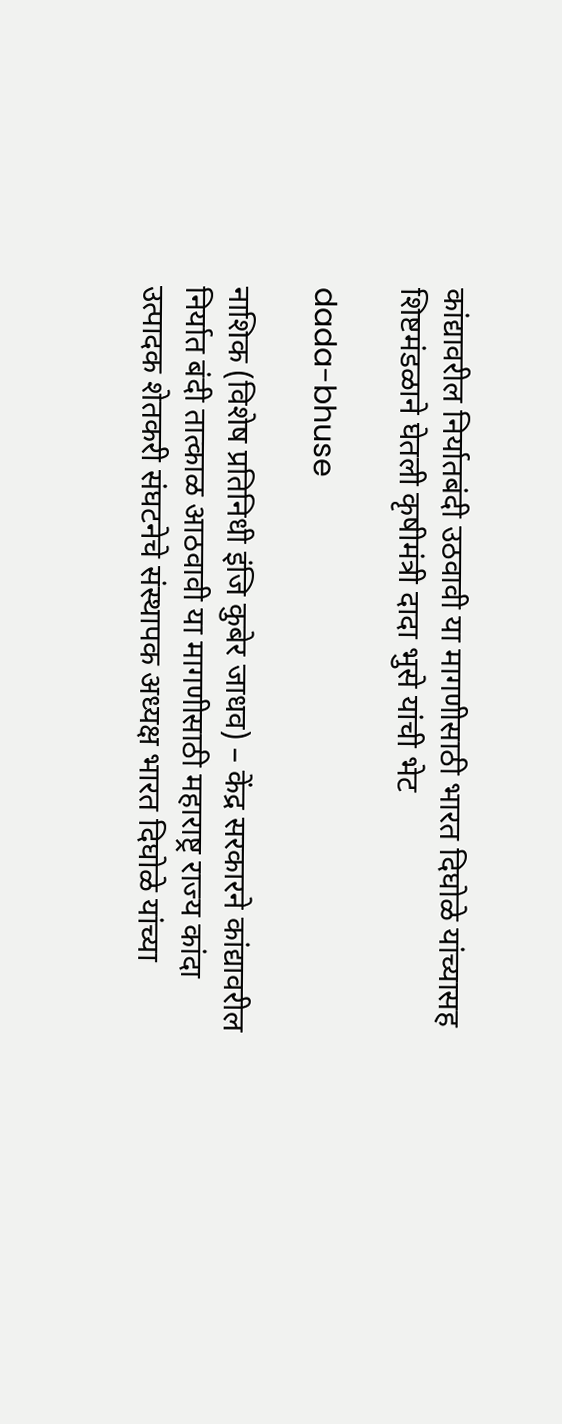कांद्यावरील निर्यातबंदी उठवावी या मागणीसाठी भारत दिघोळे यांच्यासह शिष्टमंडळाने घेतली कृषीमंत्री दादा भुसे यांची भेट

dada-bhuse

नाशिक (विशेष प्रतिनिधी इंजि कुबेर जाधव) – केंद्र सरकारने कांद्यावरील निर्यात बंदी तात्काळ आठवावी या मागणीसाठी महाराष्ट्र राज्य कांदा उत्पादक शेतकरी संघटनेचे संस्थापक अध्यक्ष भारत दिघोळे यांच्या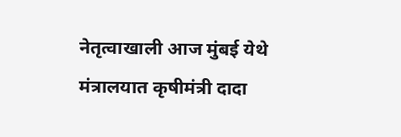नेतृत्वाखाली आज मुंबई येथे मंत्रालयात कृषीमंत्री दादा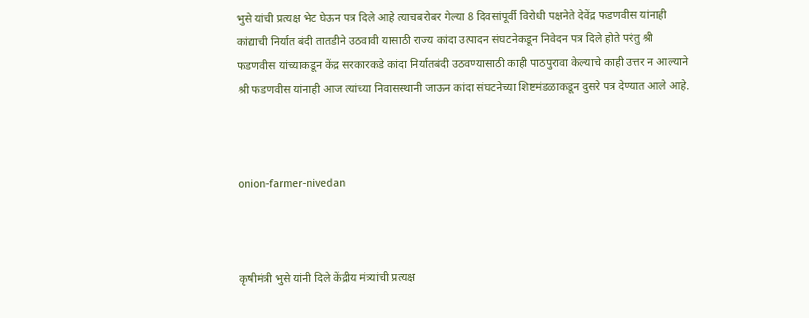भुसे यांची प्रत्यक्ष भेट घेऊन पत्र दिले आहे त्याचबरोबर गेल्या 8 दिवसांपूर्वी विरोधी पक्षनेते देवेंद्र फडणवीस यांनाही कांद्याची निर्यात बंदी तातडीने उठवावी यासाठी राज्य कांदा उत्पादन संघटनेकडून निवेदन पत्र दिले होते परंतु श्री फडणवीस यांच्याकडून केंद्र सरकारकडे कांदा निर्यातबंदी उठवण्यासाठी काही पाठपुरावा केल्याचे काही उत्तर न आल्याने श्री फडणवीस यांनाही आज त्यांच्या निवासस्थानी जाऊन कांदा संघटनेच्या शिष्टमंडळाकडून दुसरे पत्र देण्यात आले आहे.



onion-farmer-nivedan



कृषीमंत्री भुसे यांनी दिले केंद्रीय मंत्र्यांची प्रत्यक्ष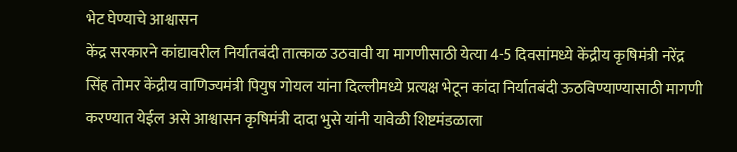भेट घेण्याचे आश्वासन
केंद्र सरकारने कांद्यावरील निर्यातबंदी तात्काळ उठवावी या मागणीसाठी येत्या 4-5 दिवसांमध्ये केंद्रीय कृषिमंत्री नरेंद्र सिंह तोमर केंद्रीय वाणिज्यमंत्री पियुष गोयल यांना दिल्लीमध्ये प्रत्यक्ष भेटून कांदा निर्यातबंदी ऊठविण्याण्यासाठी मागणी करण्यात येईल असे आश्वासन कृषिमंत्री दादा भुसे यांनी यावेळी शिष्टमंडळाला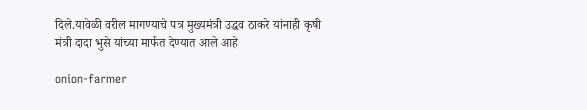दिले.यावेळी वरील मागण्याचे पत्र मुख्यमंत्री उद्धव ठाकरे यांनाही कृषी मंत्री दादा भुसे यांच्या मार्फत देण्यात आले आहे

onion-farmer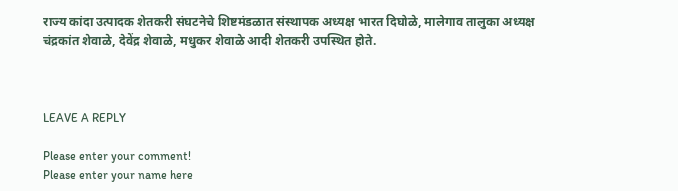राज्य कांदा उत्पादक शेतकरी संघटनेचे शिष्टमंडळात संस्थापक अध्यक्ष भारत दिघोळे, मालेगाव तालुका अध्यक्ष चंद्रकांत शेवाळे, देवेंद्र शेवाळे, मधुकर शेवाळे आदी शेतकरी उपस्थित होते.



LEAVE A REPLY

Please enter your comment!
Please enter your name here